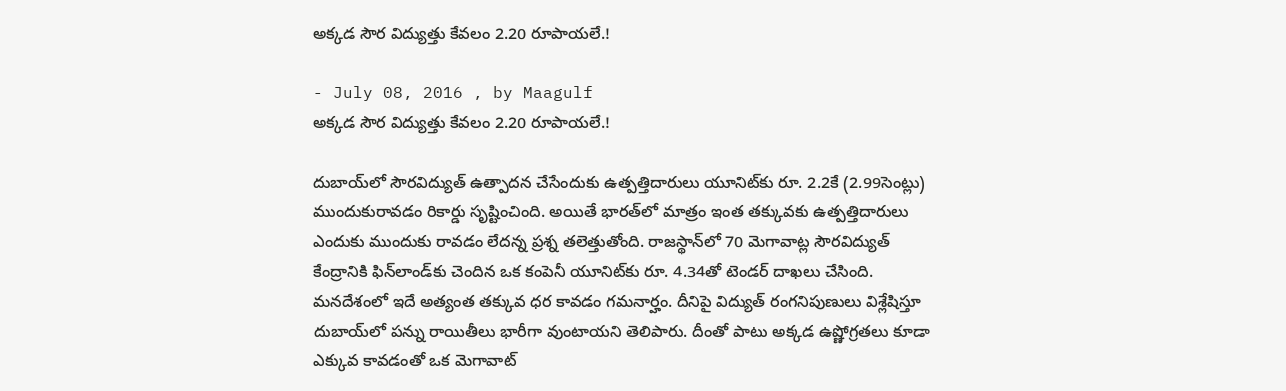అక్కడ సౌర విద్యుత్తు కేవలం 2.20 రూపాయలే.!

- July 08, 2016 , by Maagulf
అక్కడ సౌర విద్యుత్తు కేవలం 2.20 రూపాయలే.!

దుబాయ్‌లో సౌరవిద్యుత్‌ ఉత్పాదన చేసేందుకు ఉత్పత్తిదారులు యూనిట్‌కు రూ. 2.2కే (2.99సెంట్లు) ముందుకురావడం రికార్డు సృష్టించింది. అయితే భారత్‌లో మాత్రం ఇంత తక్కువకు ఉత్పత్తిదారులు ఎందుకు ముందుకు రావడం లేదన్న ప్రశ్న తలెత్తుతోంది. రాజస్థాన్‌లో 70 మెగావాట్ల సౌరవిద్యుత్‌ కేంద్రానికి ఫిన్‌లాండ్‌కు చెందిన ఒక కంపెనీ యూనిట్‌కు రూ. 4.34తో టెండర్‌ దాఖలు చేసింది. మనదేశంలో ఇదే అత్యంత తక్కువ ధర కావడం గమనార్హం. దీనిపై విద్యుత్‌ రంగనిపుణులు విశ్లేషిస్తూ దుబాయ్‌లో పన్ను రాయితీలు భారీగా వుంటాయని తెలిపారు. దీంతో పాటు అక్కడ ఉష్ణోగ్రతలు కూడా ఎక్కువ కావడంతో ఒక మెగావాట్‌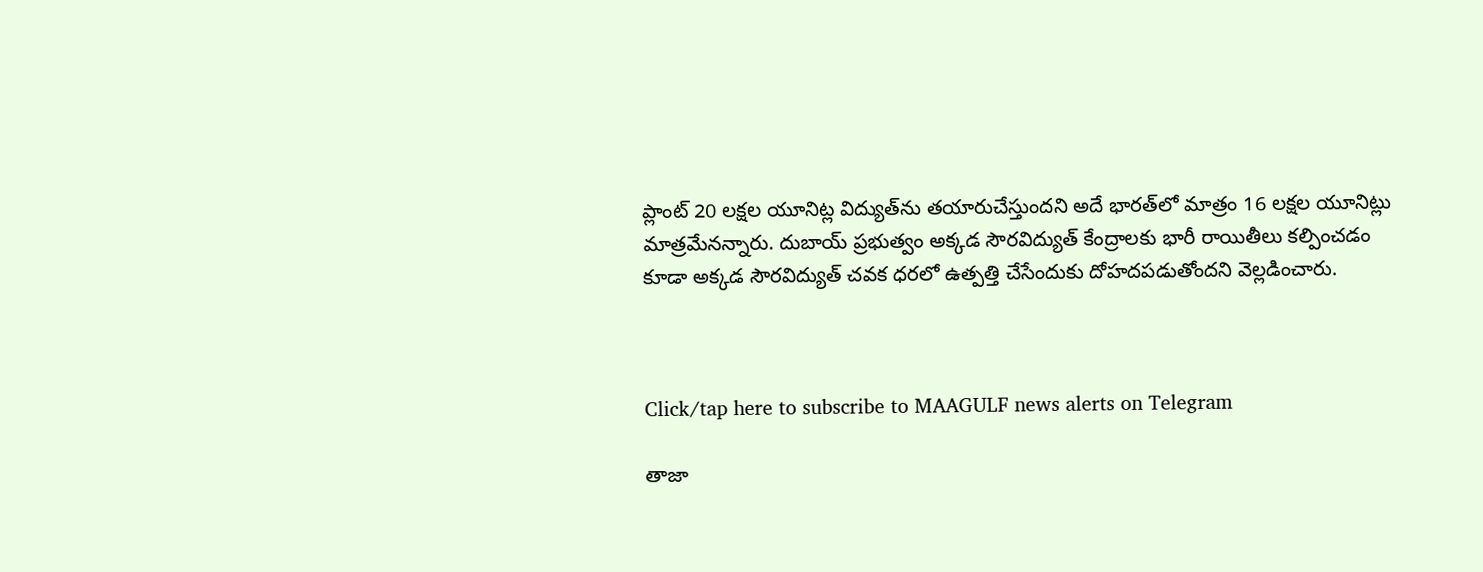ప్లాంట్‌ 20 లక్షల యూనిట్ల విద్యుత్‌ను తయారుచేస్తుందని అదే భారత్‌లో మాత్రం 16 లక్షల యూనిట్లు మాత్రమేనన్నారు. దుబాయ్‌ ప్రభుత్వం అక్కడ సౌరవిద్యుత్‌ కేంద్రాలకు భారీ రాయితీలు కల్పించడం కూడా అక్కడ సౌరవిద్యుత్‌ చవక ధరలో ఉత్పత్తి చేసేందుకు దోహదపడుతోందని వెల్లడించారు.



Click/tap here to subscribe to MAAGULF news alerts on Telegram

తాజా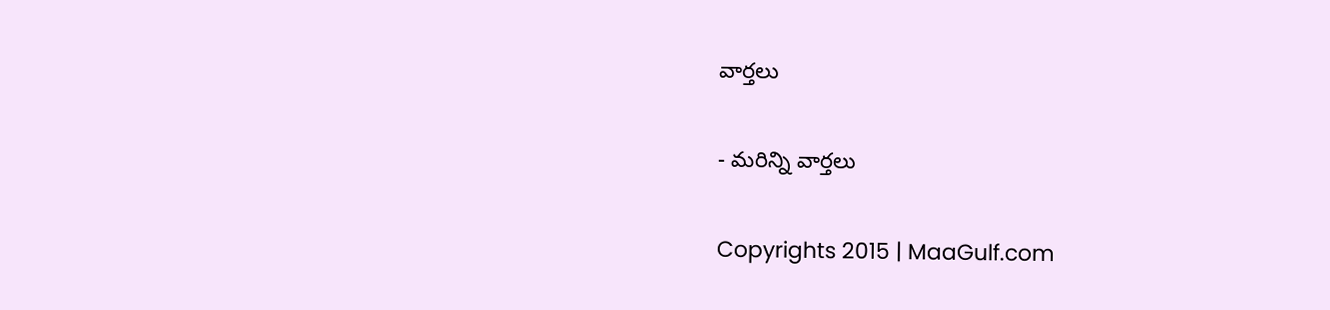వార్తలు

- మరిన్ని వార్తలు

Copyrights 2015 | MaaGulf.com